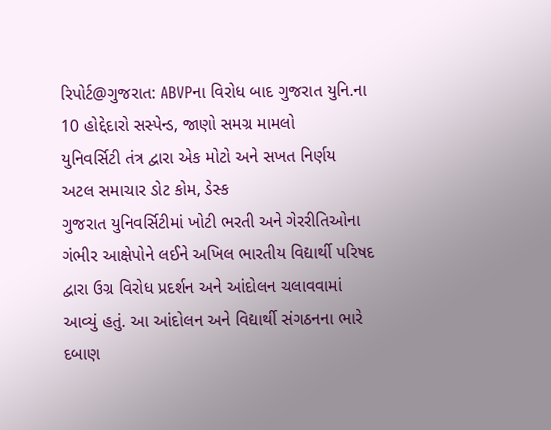રિપોર્ટ@ગુજરાત: ABVPના વિરોધ બાદ ગુજરાત યુનિ.ના 10 હોદ્દેદારો સસ્પેન્ડ, જાણો સમગ્ર મામલો
યુનિવર્સિટી તંત્ર દ્વારા એક મોટો અને સખત નિર્ણય
અટલ સમાચાર ડોટ કોમ, ડેસ્ક
ગુજરાત યુનિવર્સિટીમાં ખોટી ભરતી અને ગેરરીતિઓના ગંભીર આક્ષેપોને લઈને અખિલ ભારતીય વિદ્યાર્થી પરિષદ દ્વારા ઉગ્ર વિરોધ પ્રદર્શન અને આંદોલન ચલાવવામાં આવ્યું હતું. આ આંદોલન અને વિદ્યાર્થી સંગઠનના ભારે દબાણ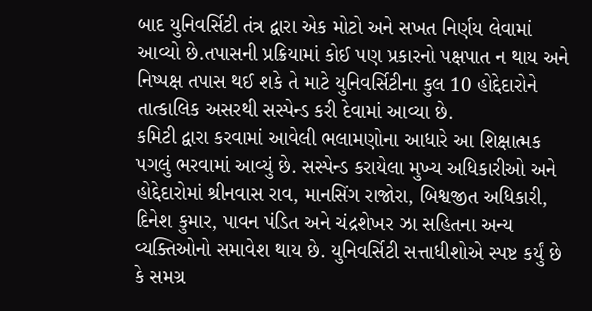બાદ યુનિવર્સિટી તંત્ર દ્વારા એક મોટો અને સખત નિર્ણય લેવામાં આવ્યો છે.તપાસની પ્રક્રિયામાં કોઈ પણ પ્રકારનો પક્ષપાત ન થાય અને નિષ્પક્ષ તપાસ થઈ શકે તે માટે યુનિવર્સિટીના કુલ 10 હોદ્દેદારોને તાત્કાલિક અસરથી સસ્પેન્ડ કરી દેવામાં આવ્યા છે.
કમિટી દ્વારા કરવામાં આવેલી ભલામણોના આધારે આ શિક્ષાત્મક પગલું ભરવામાં આવ્યું છે. સસ્પેન્ડ કરાયેલા મુખ્ય અધિકારીઓ અને હોદ્દેદારોમાં શ્રીનવાસ રાવ, માનસિંગ રાજોરા, બિશ્વજીત અધિકારી, દિનેશ કુમાર, પાવન પંડિત અને ચંદ્રશેખર ઝા સહિતના અન્ય વ્યક્તિઓનો સમાવેશ થાય છે. યુનિવર્સિટી સત્તાધીશોએ સ્પષ્ટ કર્યું છે કે સમગ્ર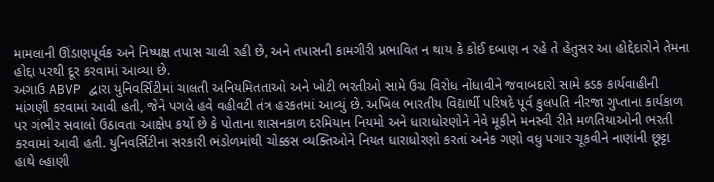મામલાની ઊંડાણપૂર્વક અને નિષ્પક્ષ તપાસ ચાલી રહી છે, અને તપાસની કામગીરી પ્રભાવિત ન થાય કે કોઈ દબાણ ન રહે તે હેતુસર આ હોદ્દેદારોને તેમના હોદ્દા પરથી દૂર કરવામાં આવ્યા છે.
અગાઉ ABVP દ્વારા યુનિવર્સિટીમાં ચાલતી અનિયમિતતાઓ અને ખોટી ભરતીઓ સામે ઉગ્ર વિરોધ નોંધાવીને જવાબદારો સામે કડક કાર્યવાહીની માંગણી કરવામાં આવી હતી, જેને પગલે હવે વહીવટી તંત્ર હરકતમાં આવ્યું છે. અખિલ ભારતીય વિદ્યાર્થી પરિષદે પૂર્વ કુલપતિ નીરજા ગુપ્તાના કાર્યકાળ પર ગંભીર સવાલો ઉઠાવતા આક્ષેપ કર્યો છે કે પોતાના શાસનકાળ દરમિયાન નિયમો અને ધારાધોરણોને નેવે મૂકીને મનસ્વી રીતે મળતિયાઓની ભરતી કરવામાં આવી હતી. યુનિવર્સિટીના સરકારી ભંડોળમાંથી ચોક્કસ વ્યક્તિઓને નિયત ધારાધોરણો કરતાં અનેક ગણો વધુ પગાર ચૂકવીને નાણાંની છૂટ્ટા હાથે લ્હાણી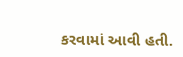કરવામાં આવી હતી.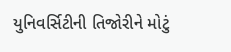યુનિવર્સિટીની તિજોરીને મોટું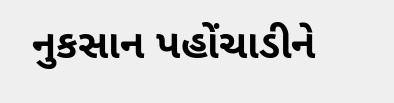નુકસાન પહોંચાડીને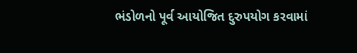ભંડોળનો પૂર્વ આયોજિત દુરુપયોગ કરવામાં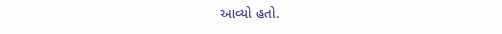આવ્યો હતો.